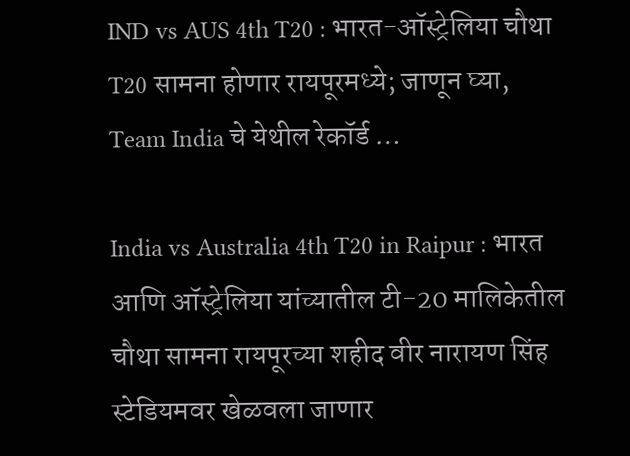IND vs AUS 4th T20 : भारत-ऑस्ट्रेलिया चौथा T20 सामना होणार रायपूरमध्ये; जाणून घ्या, Team India चे येथील रेकॉर्ड …

India vs Australia 4th T20 in Raipur : भारत आणि ऑस्ट्रेलिया यांच्यातील टी-20 मालिकेतील चौथा सामना रायपूरच्या शहीद वीर नारायण सिंह स्टेडियमवर खेळवला जाणार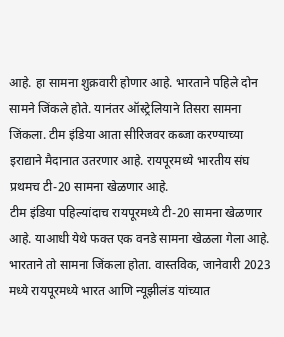आहे. हा सामना शुक्रवारी होणार आहे. भारताने पहिले दोन सामने जिंकले होते. यानंतर ऑस्ट्रेलियाने तिसरा सामना जिंकला. टीम इंडिया आता सीरिजवर कब्जा करण्याच्या इराद्याने मैदानात उतरणार आहे. रायपूरमध्ये भारतीय संघ प्रथमच टी-20 सामना खेळणार आहे.
टीम इंडिया पहिल्यांदाच रायपूरमध्ये टी-20 सामना खेळणार आहे. याआधी येथे फक्त एक वनडे सामना खेळला गेला आहे. भारताने तो सामना जिंकला होता. वास्तविक, जानेवारी 2023 मध्ये रायपूरमध्ये भारत आणि न्यूझीलंड यांच्यात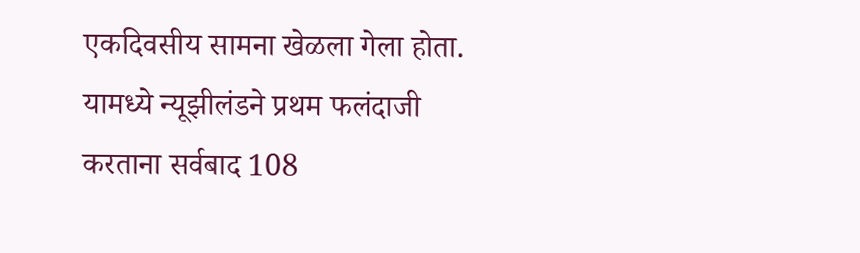एकदिवसीय सामना खेळला गेला होता. यामध्ये न्यूझीलंडने प्रथम फलंदाजी करताना सर्वबाद 108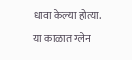धावा केल्या होत्या. या काळात ग्लेन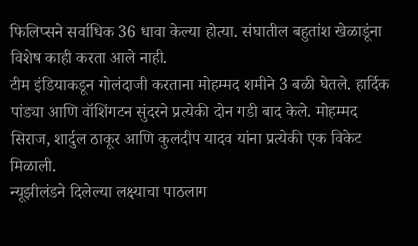फिलिप्सने सर्वाधिक 36 धावा केल्या होत्या. संघातील बहुतांश खेळाडूंना विशेष काही करता आले नाही.
टीम इंडियाकडून गोलंदाजी करताना मोहम्मद शमीने 3 बळी घेतले. हार्दिक पांड्या आणि वॉशिंगटन सुंदरने प्रत्येकी दोन गडी बाद केले. मोहम्मद सिराज, शार्दुल ठाकूर आणि कुलदीप यादव यांना प्रत्येकी एक विकेट मिळाली.
न्यूझीलंडने दिलेल्या लक्ष्याचा पाठलाग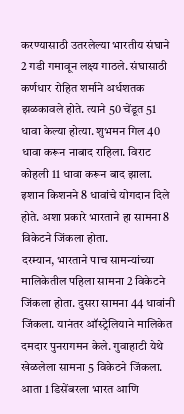करण्यासाठी उतरलेल्या भारतीय संघाने 2 गडी गमावून लक्ष्य गाठले. संघासाठी कर्णधार रोहित शर्माने अर्धशतक झळकावले होते. त्याने 50 चेंडूत 51 धावा केल्या होत्या. शुभमन गिल 40 धावा करून नाबाद राहिला. विराट कोहली 11 धावा करून बाद झाला. इशान किशनने 8 धावांचे योगदान दिले होते. अशा प्रकारे भारताने हा सामना 8 विकेटने जिंकला होता.
दरम्यान, भारताने पाच सामन्यांच्या मालिकेतील पहिला सामना 2 विकेटने जिंकला होता. दुसरा सामना 44 धावांनी जिंकला. यानंतर ऑस्ट्रेलियाने मालिकेत दमदार पुनरागमन केले. गुवाहाटी येथे खेळलेला सामना 5 विकेटने जिंकला. आता 1 डिसेंबरला भारत आणि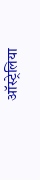ऑस्ट्रेलिया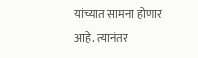यांच्यात सामना होणार आहे. त्यानंतर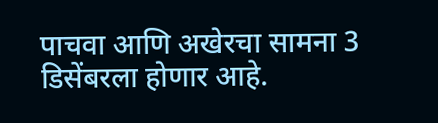पाचवा आणि अखेरचा सामना 3 डिसेंबरला होणार आहे.